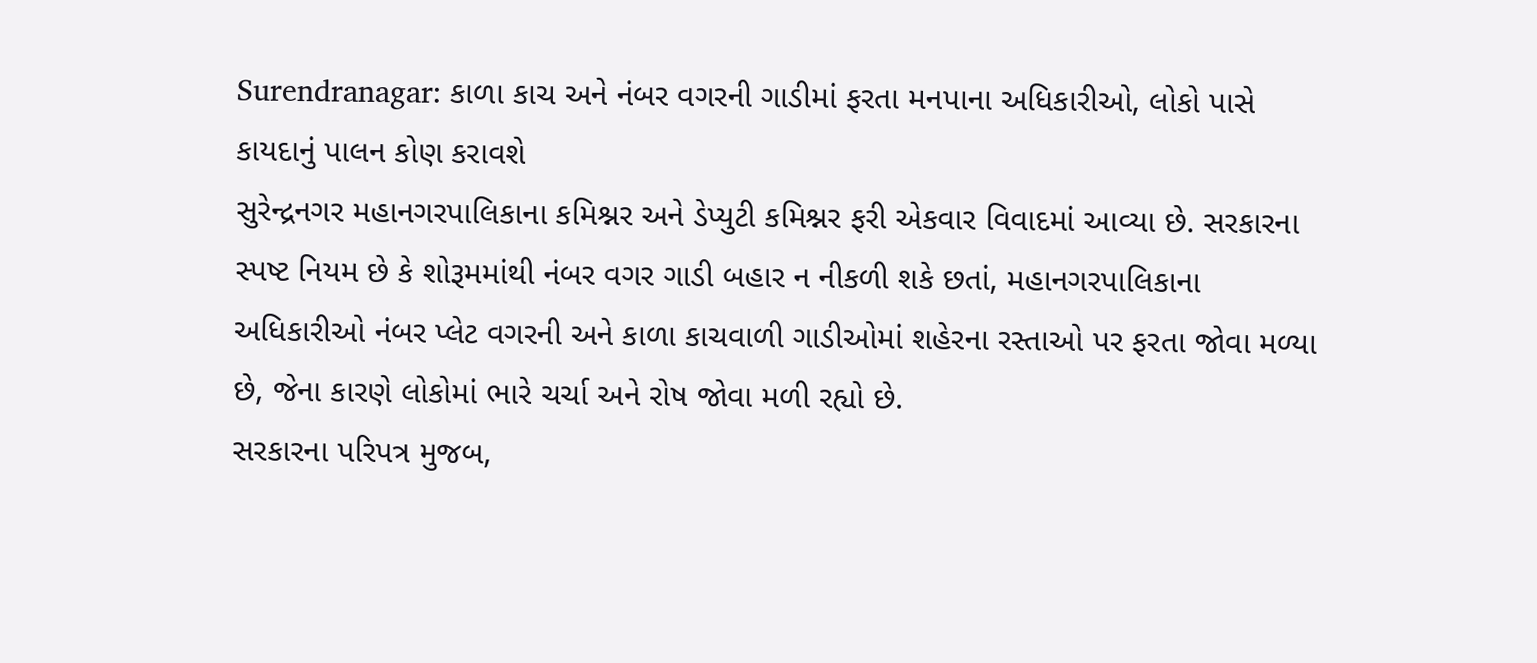Surendranagar: કાળા કાચ અને નંબર વગરની ગાડીમાં ફરતા મનપાના અધિકારીઓ, લોકો પાસે કાયદાનું પાલન કોણ કરાવશે
સુરેન્દ્રનગર મહાનગરપાલિકાના કમિશ્નર અને ડેપ્યુટી કમિશ્નર ફરી એકવાર વિવાદમાં આવ્યા છે. સરકારના સ્પષ્ટ નિયમ છે કે શોરૂમમાંથી નંબર વગર ગાડી બહાર ન નીકળી શકે છતાં, મહાનગરપાલિકાના અધિકારીઓ નંબર પ્લેટ વગરની અને કાળા કાચવાળી ગાડીઓમાં શહેરના રસ્તાઓ પર ફરતા જોવા મળ્યા છે, જેના કારણે લોકોમાં ભારે ચર્ચા અને રોષ જોવા મળી રહ્યો છે.
સરકારના પરિપત્ર મુજબ,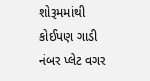શોરૂમમાંથી કોઈપણ ગાડી નંબર પ્લેટ વગર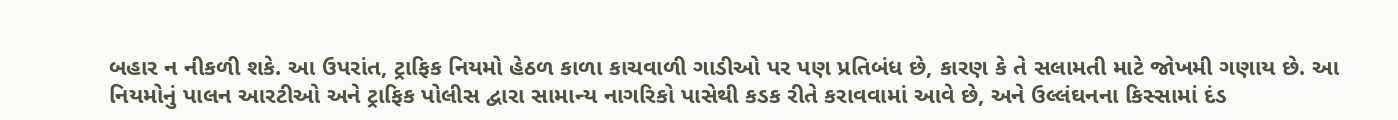બહાર ન નીકળી શકે. આ ઉપરાંત, ટ્રાફિક નિયમો હેઠળ કાળા કાચવાળી ગાડીઓ પર પણ પ્રતિબંધ છે, કારણ કે તે સલામતી માટે જોખમી ગણાય છે. આ નિયમોનું પાલન આરટીઓ અને ટ્રાફિક પોલીસ દ્વારા સામાન્ય નાગરિકો પાસેથી કડક રીતે કરાવવામાં આવે છે, અને ઉલ્લંઘનના કિસ્સામાં દંડ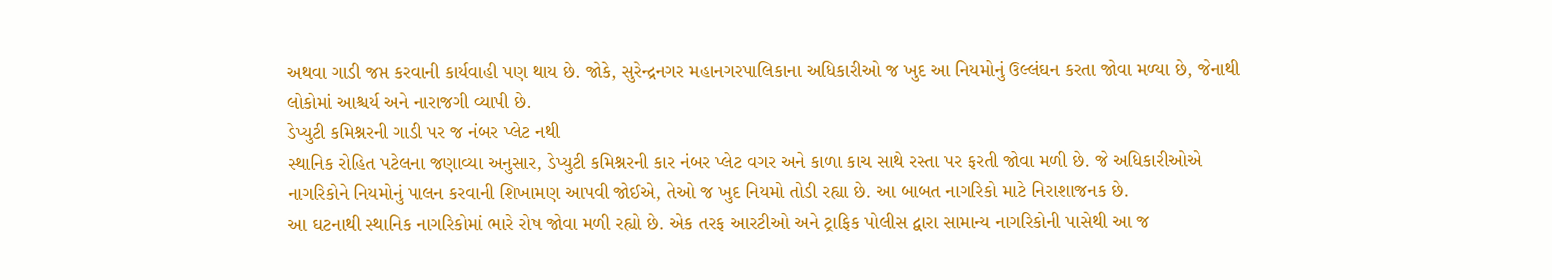અથવા ગાડી જપ્ત કરવાની કાર્યવાહી પણ થાય છે. જોકે, સુરેન્દ્રનગર મહાનગરપાલિકાના અધિકારીઓ જ ખુદ આ નિયમોનું ઉલ્લંઘન કરતા જોવા મળ્યા છે, જેનાથી લોકોમાં આશ્ચર્ય અને નારાજગી વ્યાપી છે.
ડેપ્યુટી કમિશ્નરની ગાડી પર જ નંબર પ્લેટ નથી
સ્થાનિક રોહિત પટેલના જણાવ્યા અનુસાર, ડેપ્યુટી કમિશ્નરની કાર નંબર પ્લેટ વગર અને કાળા કાચ સાથે રસ્તા પર ફરતી જોવા મળી છે. જે અધિકારીઓએ નાગરિકોને નિયમોનું પાલન કરવાની શિખામણ આપવી જોઈએ, તેઓ જ ખુદ નિયમો તોડી રહ્યા છે. આ બાબત નાગરિકો માટે નિરાશાજનક છે.
આ ઘટનાથી સ્થાનિક નાગરિકોમાં ભારે રોષ જોવા મળી રહ્યો છે. એક તરફ આરટીઓ અને ટ્રાફિક પોલીસ દ્વારા સામાન્ય નાગરિકોની પાસેથી આ જ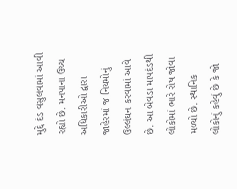મુદ્દે દંડ વસુલવામાં આવી રહ્યો છે. મનપાના ઉચ્ચ અધિકારીઓ દ્વારા જાહેરમાં જ નિયમોનું ઉલ્લંઘન કરવામાં આવે છે. આ બેવડા માપદંડથી લોકોમાં ભારે રોષ જોવા મળ્યો છે. સ્થાનિક લોકોનું કહેવું છે કે જો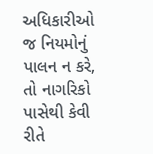અધિકારીઓ જ નિયમોનું પાલન ન કરે, તો નાગરિકો પાસેથી કેવી રીતે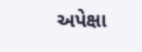અપેક્ષા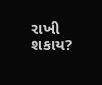રાખી શકાય?